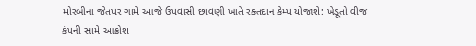મોરબીના જેતપર ગામે આજે ઉપવાસી છાવણી ખાતે રક્તદાન કેમ્પ યોજાશે: ખેડૂતો વીજ કંપની સામે આક્રોશ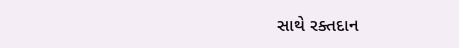સાથે રક્તદાન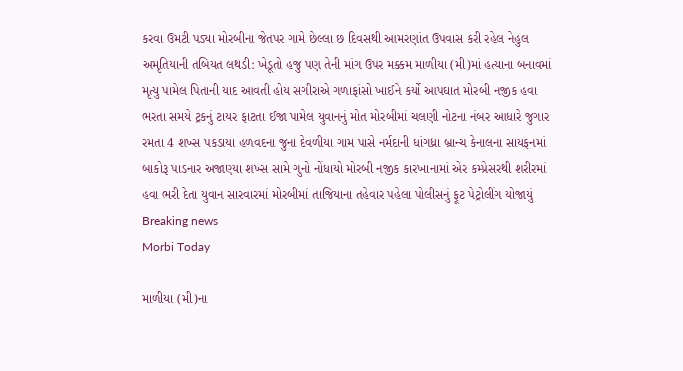કરવા ઉમટી પડ્યા મોરબીના જેતપર ગામે છેલ્લા છ દિવસથી આમરણાંત ઉપવાસ કરી રહેલ નેહુલ અમૃતિયાની તબિયત લથડી: ખેડૂતો હજુ પણ તેની માંગ ઉપર મક્કમ માળીયા (મી)માં હત્યાના બનાવમાં મૃત્યુ પામેલ પિતાની યાદ આવતી હોય સગીરાએ ગળાફાંસો ખાઈને કર્યો આપઘાત મોરબી નજીક હવા ભરતા સમયે ટ્રકનું ટાયર ફાટતા ઈજા પામેલ યુવાનનું મોત મોરબીમાં ચલણી નોટના નંબર આધારે જુગાર રમતા 4 શખ્સ પકડાયા હળવદના જુના દેવળીયા ગામ પાસે નર્મદાની ધાંગધ્રા બ્રાન્ચ કેનાલના સાયફનમાં બાકોરૂ પાડનાર અજાણ્યા શખ્સ સામે ગુનો નોંધાયો મોરબી નજીક કારખાનામાં એર કમ્પ્રેસરથી શરીરમાં હવા ભરી દેતા યુવાન સારવારમાં મોરબીમાં તાજિયાના તહેવાર પહેલા પોલીસનું ફૂટ પેટ્રોલીંગ યોજાયું
Breaking news
Morbi Today

માળીયા (મી)ના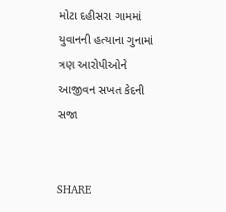મોટા દહીસરા ગામમાં યુવાનની હત્યાના ગુનામાં ત્રણ આરોપીઓને આજીવન સખત કેદની સજા


SHARE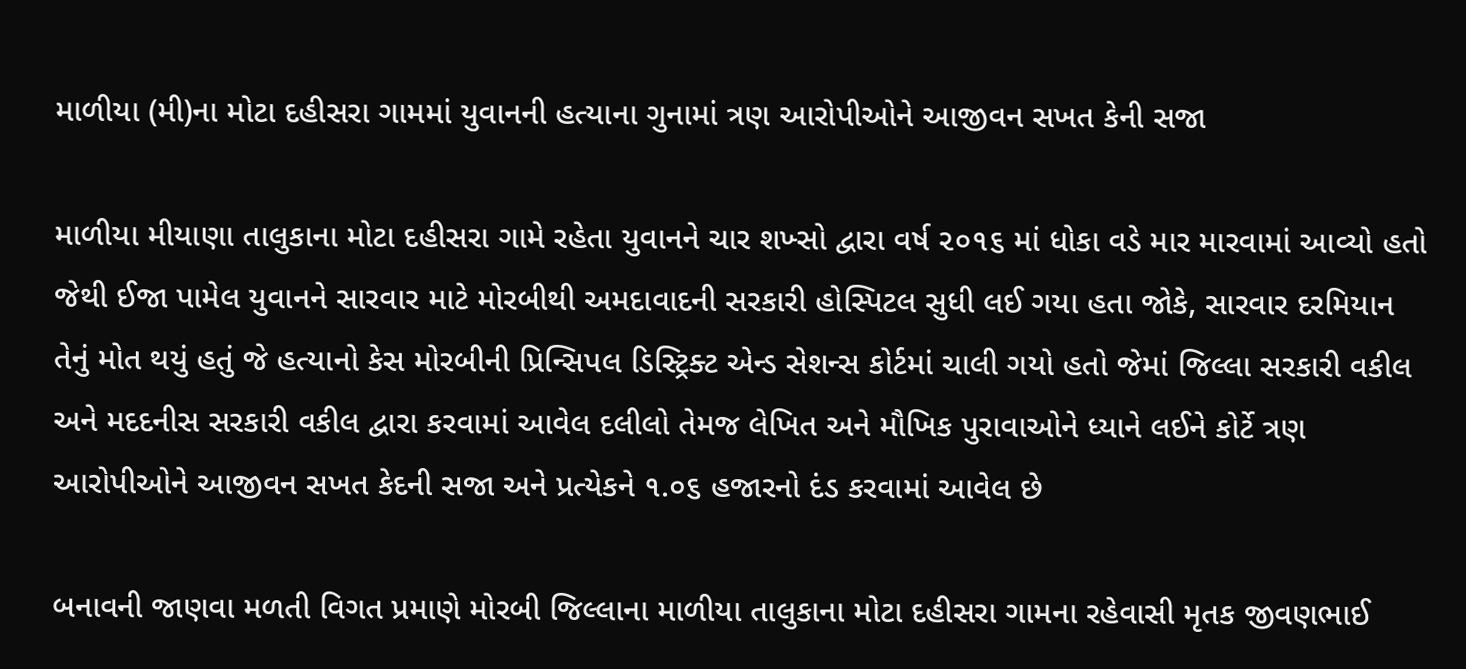માળીયા (મી)ના મોટા દહીસરા ગામમાં યુવાનની હત્યાના ગુનામાં ત્રણ આરોપીઓને આજીવન સખત કેની સજા

માળીયા મીયાણા તાલુકાના મોટા દહીસરા ગામે રહેતા યુવાનને ચાર શખ્સો દ્વારા વર્ષ ૨૦૧૬ માં ધોકા વડે માર મારવામાં આવ્યો હતો જેથી ઈજા પામેલ યુવાનને સારવાર માટે મોરબીથી અમદાવાદની સરકારી હોસ્પિટલ સુધી લઈ ગયા હતા જોકે, સારવાર દરમિયાન તેનું મોત થયું હતું જે હત્યાનો કેસ મોરબીની પ્રિન્સિપલ ડિસ્ટ્રિક્ટ એન્ડ સેશન્સ કોર્ટમાં ચાલી ગયો હતો જેમાં જિલ્લા સરકારી વકીલ અને મદદનીસ સરકારી વકીલ દ્વારા કરવામાં આવેલ દલીલો તેમજ લેખિત અને મૌખિક પુરાવાઓને ધ્યાને લઈને કોર્ટે ત્રણ આરોપીઓને આજીવન સખત કેદની સજા અને પ્રત્યેકને ૧.૦૬ હજારનો દંડ કરવામાં આવેલ છે

બનાવની જાણવા મળતી વિગત પ્રમાણે મોરબી જિલ્લાના માળીયા તાલુકાના મોટા દહીસરા ગામના રહેવાસી મૃતક જીવણભાઈ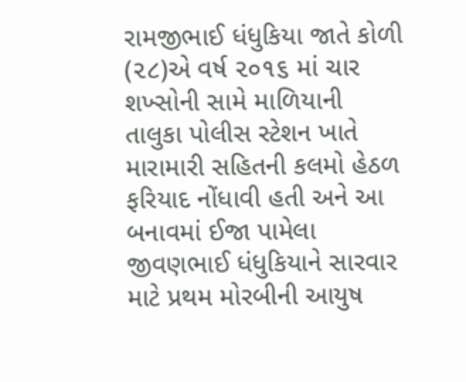રામજીભાઈ ધંધુકિયા જાતે કોળી (૨૮)એ વર્ષ ૨૦૧૬ માં ચાર શખ્સોની સામે માળિયાની તાલુકા પોલીસ સ્ટેશન ખાતે મારામારી સહિતની કલમો હેઠળ ફરિયાદ નોંધાવી હતી અને આ બનાવમાં ઈજા પામેલા જીવણભાઈ ધંધુકિયાને સારવાર માટે પ્રથમ મોરબીની આયુષ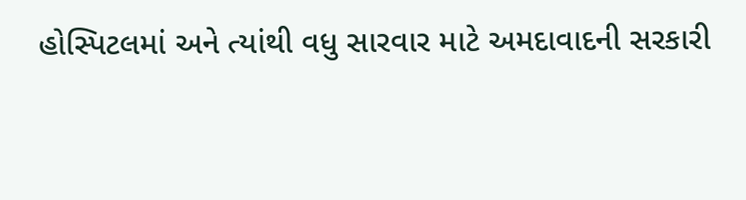હોસ્પિટલમાં અને ત્યાંથી વધુ સારવાર માટે અમદાવાદની સરકારી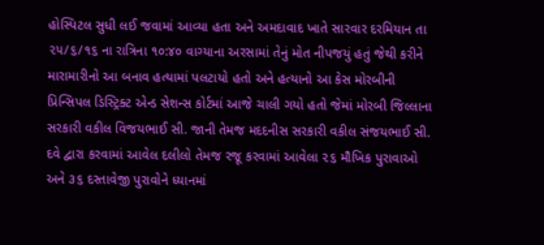હોસ્પિટલ સુધી લઈ જવામાં આવ્યા હતા અને અમદાવાદ ખાતે સારવાર દરમિયાન તા ૨૫/૬/૧૬ ના રાત્રિના ૧૦:૪૦ વાગ્યાના અરસામાં તેનું મોત નીપજયું હતું જેથી કરીને મારામારીનો આ બનાવ હત્યામાં પલટાયો હતો અને હત્યાનો આ કેસ મોરબીની પ્રિન્સિપલ ડિસ્ટ્રિક્ટ એન્ડ સેશન્સ કોર્ટમાં આજે ચાલી ગયો હતો જેમાં મોરબી જિલ્લાના સરકારી વકીલ વિજયભાઈ સી. જાની તેમજ મદદનીસ સરકારી વકીલ સંજયભાઈ સી. દવે દ્વારા કરવામાં આવેલ દલીલો તેમજ રજૂ કરવામાં આવેલા ૨૬ મૌખિક પુરાવાઓ અને ૩૬ દસ્તાવેજી પુરાવોને ધ્યાનમાં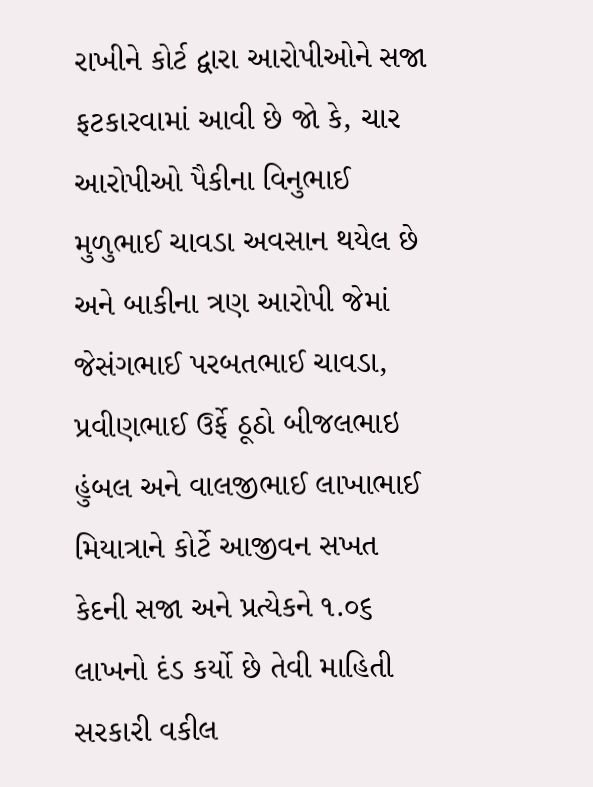રાખીને કોર્ટ દ્વારા આરોપીઓને સજા ફટકારવામાં આવી છે જો કે, ચાર આરોપીઓ પૈકીના વિનુભાઈ મુળુભાઈ ચાવડા અવસાન થયેલ છે અને બાકીના ત્રણ આરોપી જેમાં જેસંગભાઈ પરબતભાઈ ચાવડા, પ્રવીણભાઈ ઉર્ફે ઠૂઠો બીજલભાઇ હુંબલ અને વાલજીભાઈ લાખાભાઈ મિયાત્રાને કોર્ટે આજીવન સખત કેદની સજા અને પ્રત્યેકને ૧.૦૬ લાખનો દંડ કર્યો છે તેવી માહિતી સરકારી વકીલ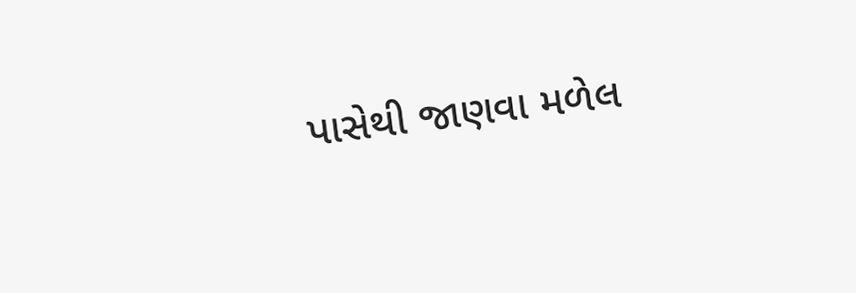પાસેથી જાણવા મળેલ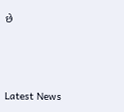છે






Latest News